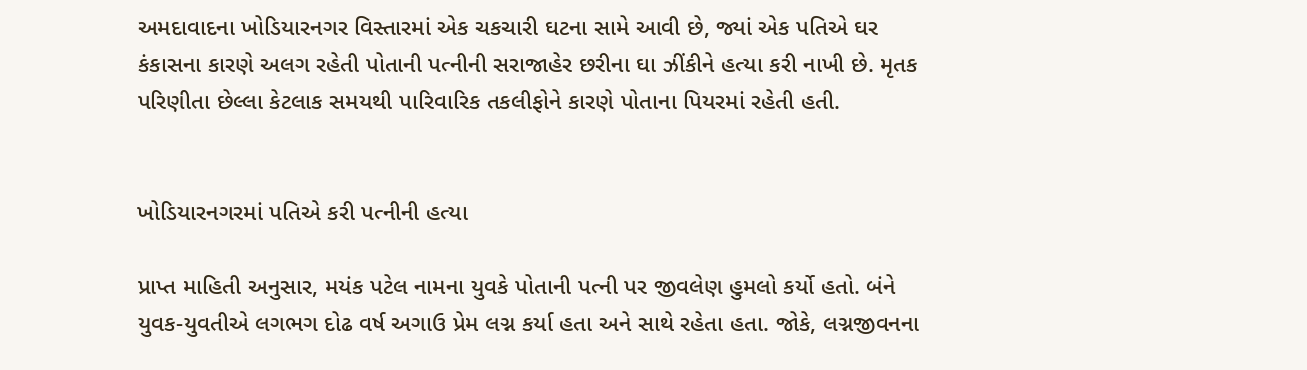અમદાવાદના ખોડિયારનગર વિસ્તારમાં એક ચકચારી ઘટના સામે આવી છે, જ્યાં એક પતિએ ઘર કંકાસના કારણે અલગ રહેતી પોતાની પત્નીની સરાજાહેર છરીના ઘા ઝીંકીને હત્યા કરી નાખી છે. મૃતક પરિણીતા છેલ્લા કેટલાક સમયથી પારિવારિક તકલીફોને કારણે પોતાના પિયરમાં રહેતી હતી.


ખોડિયારનગરમાં પતિએ કરી પત્નીની હત્યા

પ્રાપ્ત માહિતી અનુસાર, મયંક પટેલ નામના યુવકે પોતાની પત્ની પર જીવલેણ હુમલો કર્યો હતો. બંને યુવક-યુવતીએ લગભગ દોઢ વર્ષ અગાઉ પ્રેમ લગ્ન કર્યા હતા અને સાથે રહેતા હતા. જોકે, લગ્નજીવનના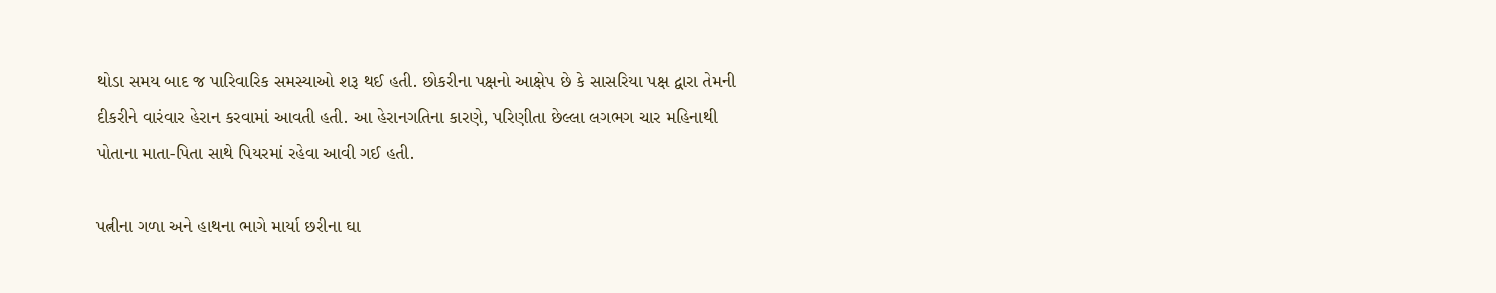થોડા સમય બાદ જ પારિવારિક સમસ્યાઓ શરૂ થઈ હતી. છોકરીના પક્ષનો આક્ષેપ છે કે સાસરિયા પક્ષ દ્વારા તેમની દીકરીને વારંવાર હેરાન કરવામાં આવતી હતી. આ હેરાનગતિના કારણે, પરિણીતા છેલ્લા લગભગ ચાર મહિનાથી પોતાના માતા-પિતા સાથે પિયરમાં રહેવા આવી ગઈ હતી.

પત્નીના ગળા અને હાથના ભાગે માર્યા છરીના ઘા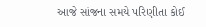આજે સાંજના સમયે પરિણીતા કોઈ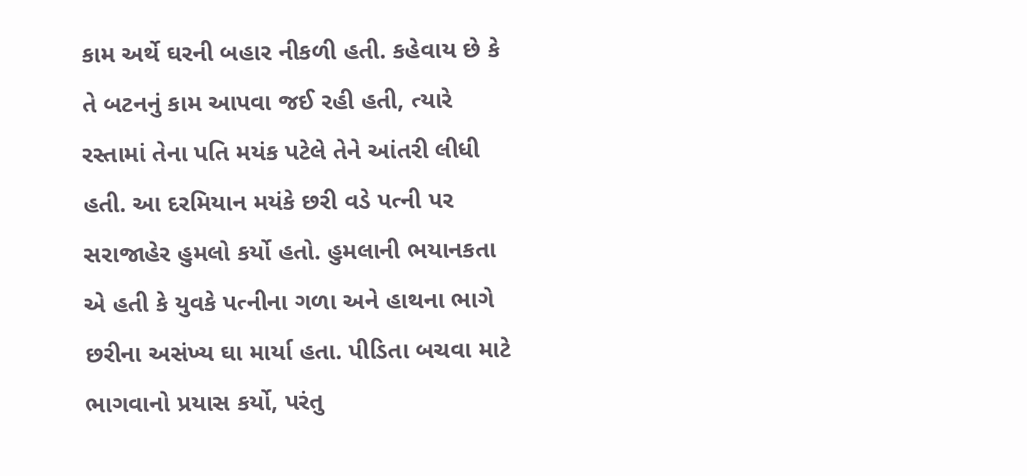કામ અર્થે ઘરની બહાર નીકળી હતી. કહેવાય છે કે તે બટનનું કામ આપવા જઈ રહી હતી, ત્યારે રસ્તામાં તેના પતિ મયંક પટેલે તેને આંતરી લીધી હતી. આ દરમિયાન મયંકે છરી વડે પત્ની પર સરાજાહેર હુમલો કર્યો હતો. હુમલાની ભયાનકતા એ હતી કે યુવકે પત્નીના ગળા અને હાથના ભાગે છરીના અસંખ્ય ઘા માર્યા હતા. પીડિતા બચવા માટે ભાગવાનો પ્રયાસ કર્યો, પરંતુ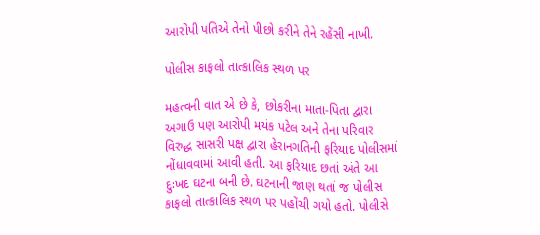આરોપી પતિએ તેનો પીછો કરીને તેને રહેંસી નાખી.

પોલીસ કાફલો તાત્કાલિક સ્થળ પર

મહત્વની વાત એ છે કે, છોકરીના માતા-પિતા દ્વારા અગાઉ પણ આરોપી મયંક પટેલ અને તેના પરિવાર વિરુદ્ધ સાસરી પક્ષ દ્વારા હેરાનગતિની ફરિયાદ પોલીસમાં નોંધાવવામાં આવી હતી. આ ફરિયાદ છતાં અંતે આ દુઃખદ ઘટના બની છે. ઘટનાની જાણ થતાં જ પોલીસ કાફલો તાત્કાલિક સ્થળ પર પહોંચી ગયો હતો. પોલીસે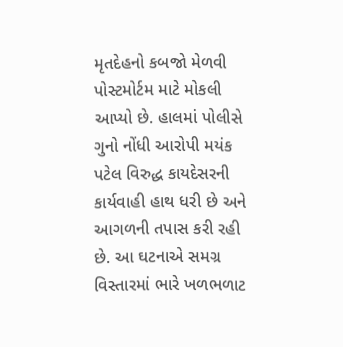મૃતદેહનો કબજો મેળવી પોસ્ટમોર્ટમ માટે મોકલી આપ્યો છે. હાલમાં પોલીસે ગુનો નોંધી આરોપી મયંક પટેલ વિરુદ્ધ કાયદેસરની કાર્યવાહી હાથ ધરી છે અને આગળની તપાસ કરી રહી છે. આ ઘટનાએ સમગ્ર વિસ્તારમાં ભારે ખળભળાટ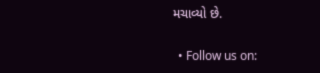મચાવ્યો છે.

  • Follow us on: